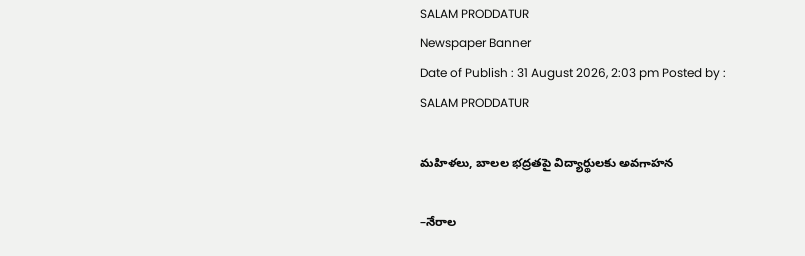SALAM PRODDATUR
Newspaper Banner
Date of Publish : 31 August 2026, 2:03 pm Posted by : SALAM PRODDATUR

మహిళలు, బాలల భద్రతపై విద్యార్థులకు అవగాహన

–నేరాల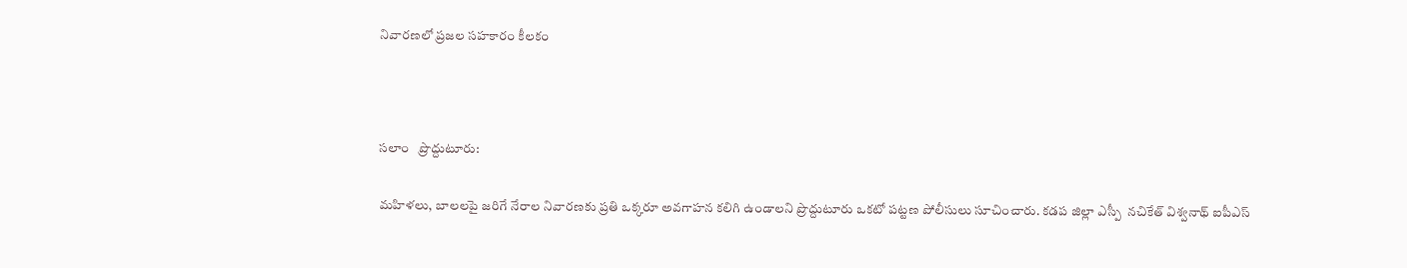నివారణలో ప్రజల సహకారం కీలకం



సలాం   ప్రొద్దుటూరు:

మహిళలు, బాలలపై జరిగే నేరాల నివారణకు ప్రతి ఒక్కరూ అవగాహన కలిగి ఉండాలని ప్రొద్దుటూరు ఒకటో పట్టణ పోలీసులు సూచించారు. కడప జిల్లా ఎస్పీ  నచికేత్ విశ్వనాథ్ ఐపీఎస్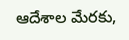ఆదేశాల మేరకు,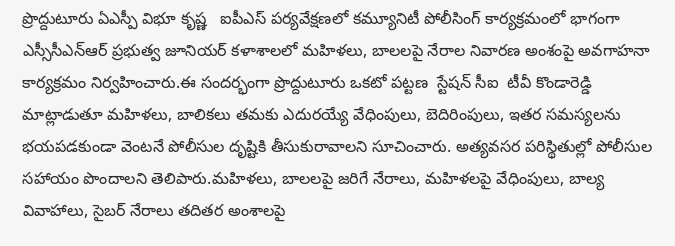ప్రొద్దుటూరు ఏఎస్పీ విభూ కృష్ణ   ఐపీఎస్ పర్యవేక్షణలో కమ్యూనిటీ పోలీసింగ్ కార్యక్రమంలో భాగంగా ఎస్సీసీఎన్ఆర్ ప్రభుత్వ జూనియర్ కళాశాలలో మహిళలు, బాలలపై నేరాల నివారణ అంశంపై అవగాహనా కార్యక్రమం నిర్వహించారు.ఈ సందర్భంగా ప్రొద్దుటూరు ఒకటో పట్టణ  స్టేషన్ సీఐ  టీవీ కొండారెడ్డి మాట్లాడుతూ మహిళలు, బాలికలు తమకు ఎదురయ్యే వేధింపులు, బెదిరింపులు, ఇతర సమస్యలను భయపడకుండా వెంటనే పోలీసుల దృష్టికి తీసుకురావాలని సూచించారు. అత్యవసర పరిస్థితుల్లో పోలీసుల సహాయం పొందాలని తెలిపారు.మహిళలు, బాలలపై జరిగే నేరాలు, మహిళలపై వేధింపులు, బాల్య వివాహాలు, సైబర్ నేరాలు తదితర అంశాలపై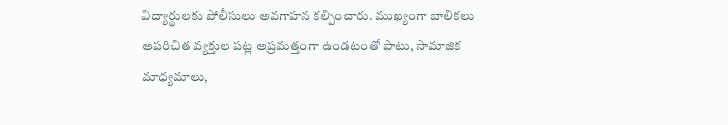విద్యార్థులకు పోలీసులు అవగాహన కల్పించారు. ముఖ్యంగా బాలికలు అపరిచిత వ్యక్తుల పట్ల అప్రమత్తంగా ఉండటంతో పాటు, సామాజిక మాధ్యమాలు,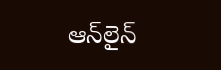ఆన్‌లైన్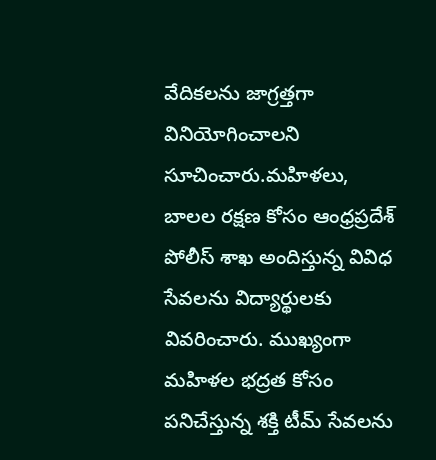వేదికలను జాగ్రత్తగా వినియోగించాలని సూచించారు.మహిళలు, బాలల రక్షణ కోసం ఆంధ్రప్రదేశ్ పోలీస్ శాఖ అందిస్తున్న వివిధ సేవలను విద్యార్థులకు వివరించారు. ముఖ్యంగా మహిళల భద్రత కోసం పనిచేస్తున్న శక్తి టీమ్ సేవలను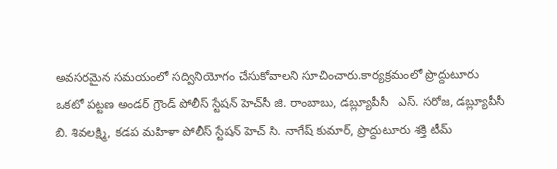అవసరమైన సమయంలో సద్వినియోగం చేసుకోవాలని సూచించారు.కార్యక్రమంలో ప్రొద్దుటూరు ఒకటో పట్టణ అండర్ గ్రౌండ్ పోలీస్ స్టేషన్ హెచ్‌సీ జి. రాంబాబు, డబ్ల్యూపీసీ   ఎస్. సరోజ, డబ్ల్యూపీసీ  బి. శివలక్ష్మి, కడప మహిళా పోలీస్ స్టేషన్ హెచ్ సి. నాగేష్ కుమార్, ప్రొద్దుటూరు శక్తి టీమ్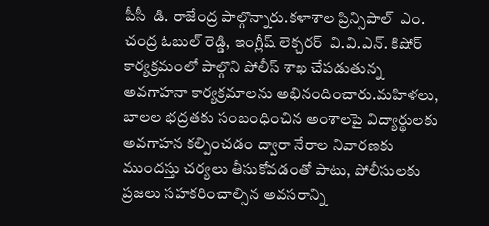పీసీ  డి. రాజేంద్ర పాల్గొన్నారు.కళాశాల ప్రిన్సిపాల్  ఎం. చంద్ర ఓబుల్ రెడ్డి, ఇంగ్లీష్ లెక్చరర్  వి.వి.ఎన్. కిషోర్ కార్యక్రమంలో పాల్గొని పోలీస్ శాఖ చేపడుతున్న అవగాహనా కార్యక్రమాలను అభినందించారు.మహిళలు, బాలల భద్రతకు సంబంధించిన అంశాలపై విద్యార్థులకు అవగాహన కల్పించడం ద్వారా నేరాల నివారణకు ముందస్తు చర్యలు తీసుకోవడంతో పాటు, పోలీసులకు ప్రజలు సహకరించాల్సిన అవసరాన్ని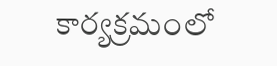కార్యక్రమంలో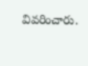వివరించారు.